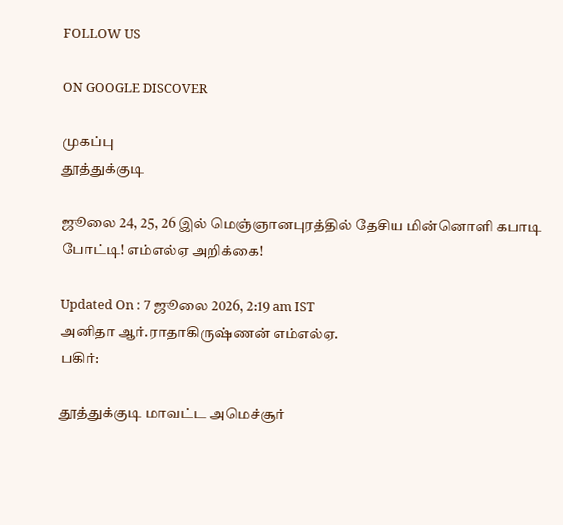FOLLOW US

ON GOOGLE DISCOVER

முகப்பு
தூத்துக்குடி

ஜூலை 24, 25, 26 இல் மெஞ்ஞானபுரத்தில் தேசிய மின்னொளி கபாடி போட்டி! எம்எல்ஏ அறிக்கை!

Updated On : 7 ஜூலை 2026, 2:19 am IST
அனிதா ஆர்.ராதாகிருஷ்ணன் எம்எல்ஏ.
பகிர்:

தூத்துக்குடி மாவட்ட அமெச்சூர்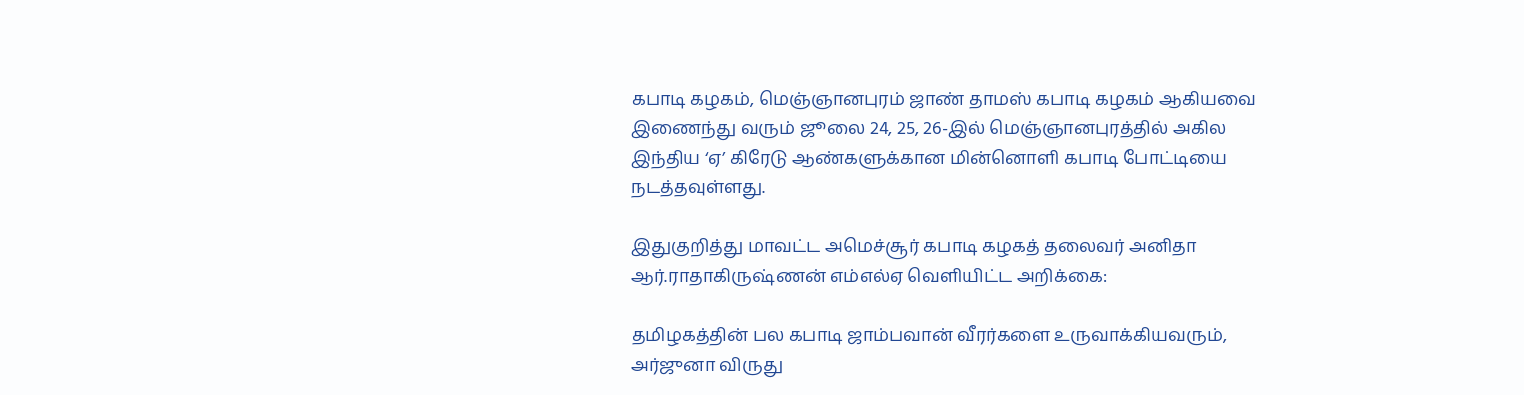கபாடி கழகம், மெஞ்ஞானபுரம் ஜாண் தாமஸ் கபாடி கழகம் ஆகியவை இணைந்து வரும் ஜூலை 24, 25, 26-இல் மெஞ்ஞானபுரத்தில் அகில இந்திய ‘ஏ’ கிரேடு ஆண்களுக்கான மின்னொளி கபாடி போட்டியை நடத்தவுள்ளது.

இதுகுறித்து மாவட்ட அமெச்சூர் கபாடி கழகத் தலைவர் அனிதா ஆர்.ராதாகிருஷ்ணன் எம்எல்ஏ வெளியிட்ட அறிக்கை:

தமிழகத்தின் பல கபாடி ஜாம்பவான் வீரர்களை உருவாக்கியவரும், அர்ஜுனா விருது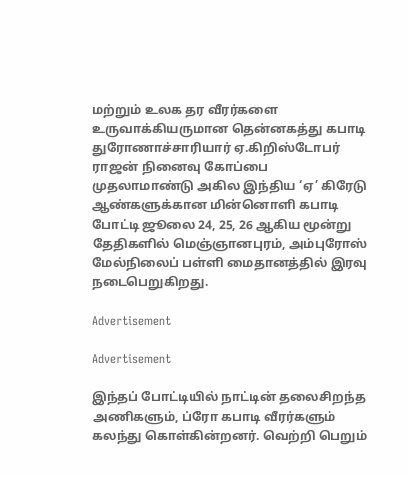மற்றும் உலக தர வீரர்களை உருவாக்கியருமான தென்னகத்து கபாடி துரோணாச்சாரியார் ஏ.கிறிஸ்டோபர் ராஜன் நினைவு கோப்பை முதலாமாண்டு அகில இந்திய ‘ஏ’ கிரேடு ஆண்களுக்கான மின்னொளி கபாடி போட்டி ஜூலை 24, 25, 26 ஆகிய மூன்று தேதிகளில் மெஞ்ஞானபுரம், அம்புரோஸ் மேல்நிலைப் பள்ளி மைதானத்தில் இரவு நடைபெறுகிறது.

Advertisement

Advertisement

இந்தப் போட்டியில் நாட்டின் தலைசிறந்த அணிகளும், ப்ரோ கபாடி வீரர்களும் கலந்து கொள்கின்றனர். வெற்றி பெறும்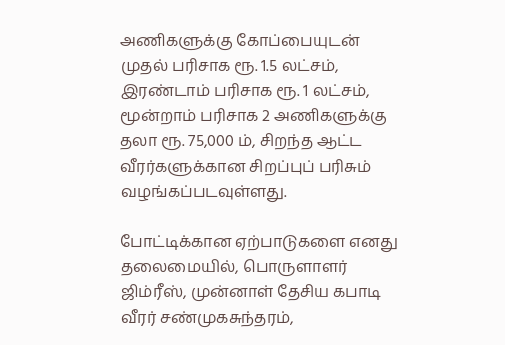அணிகளுக்கு கோப்பையுடன் முதல் பரிசாக ரூ. 1.5 லட்சம், இரண்டாம் பரிசாக ரூ. 1 லட்சம், மூன்றாம் பரிசாக 2 அணிகளுக்கு தலா ரூ. 75,000 ம், சிறந்த ஆட்ட வீரர்களுக்கான சிறப்புப் பரிசும் வழங்கப்படவுள்ளது.

போட்டிக்கான ஏற்பாடுகளை எனது தலைமையில், பொருளாளர் ஜிம்ரீஸ், முன்னாள் தேசிய கபாடி வீரர் சண்முகசுந்தரம்,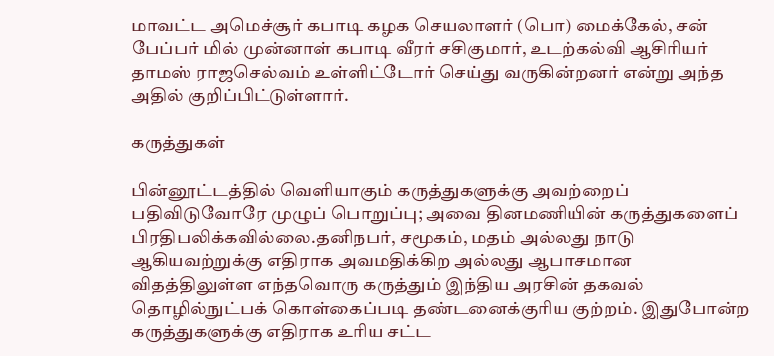மாவட்ட அமெச்சூர் கபாடி கழக செயலாளர் (பொ) மைக்கேல், சன் பேப்பர் மில் முன்னாள் கபாடி வீரர் சசிகுமார், உடற்கல்வி ஆசிரியர் தாமஸ் ராஜசெல்வம் உள்ளிட்டோர் செய்து வருகின்றனர் என்று அந்த அதில் குறிப்பிட்டுள்ளார்.

கருத்துகள்

பின்னூட்டத்தில் வெளியாகும் கருத்துகளுக்கு அவற்றைப் பதிவிடுவோரே முழுப் பொறுப்பு; அவை தினமணியின் கருத்துகளைப் பிரதிபலிக்கவில்லை.தனிநபர், சமூகம், மதம் அல்லது நாடு ஆகியவற்றுக்கு எதிராக அவமதிக்கிற அல்லது ஆபாசமான விதத்திலுள்ள எந்தவொரு கருத்தும் இந்திய அரசின் தகவல் தொழில்நுட்பக் கொள்கைப்படி தண்டனைக்குரிய குற்றம். இதுபோன்ற கருத்துகளுக்கு எதிராக உரிய சட்ட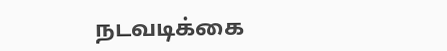நடவடிக்கை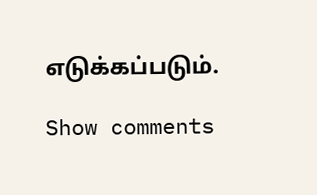எடுக்கப்படும்.

Show comments